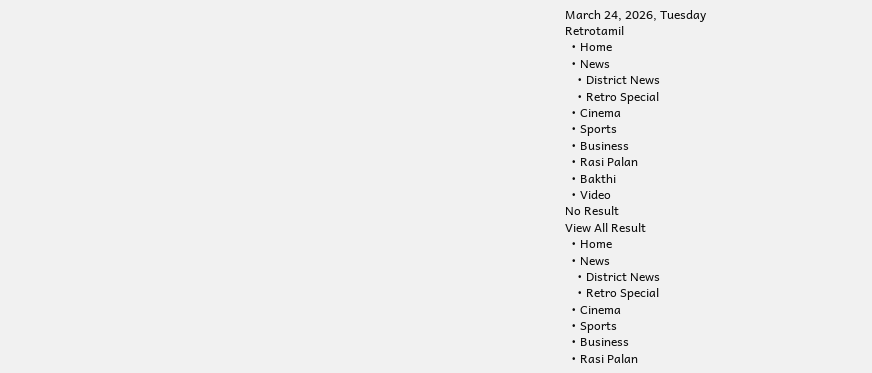March 24, 2026, Tuesday
Retrotamil
  • Home
  • News
    • District News
    • Retro Special
  • Cinema
  • Sports
  • Business
  • Rasi Palan
  • Bakthi
  • Video
No Result
View All Result
  • Home
  • News
    • District News
    • Retro Special
  • Cinema
  • Sports
  • Business
  • Rasi Palan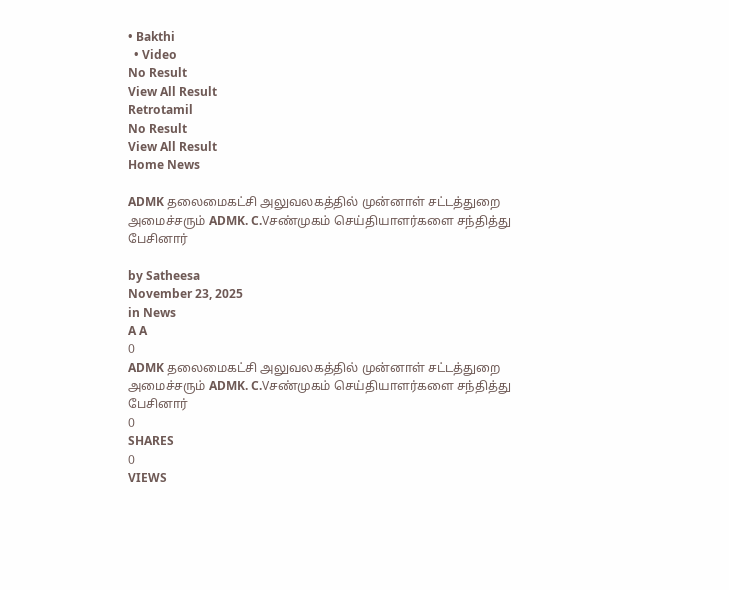• Bakthi
  • Video
No Result
View All Result
Retrotamil
No Result
View All Result
Home News

ADMK தலைமைகட்சி அலுவலகத்தில் முன்னாள் சட்டத்துறை அமைச்சரும் ADMK. C.Vசண்முகம் செய்தியாளர்களை சந்தித்து பேசினார்

by Satheesa
November 23, 2025
in News
A A
0
ADMK தலைமைகட்சி அலுவலகத்தில் முன்னாள் சட்டத்துறை அமைச்சரும் ADMK. C.Vசண்முகம் செய்தியாளர்களை சந்தித்து பேசினார்
0
SHARES
0
VIEWS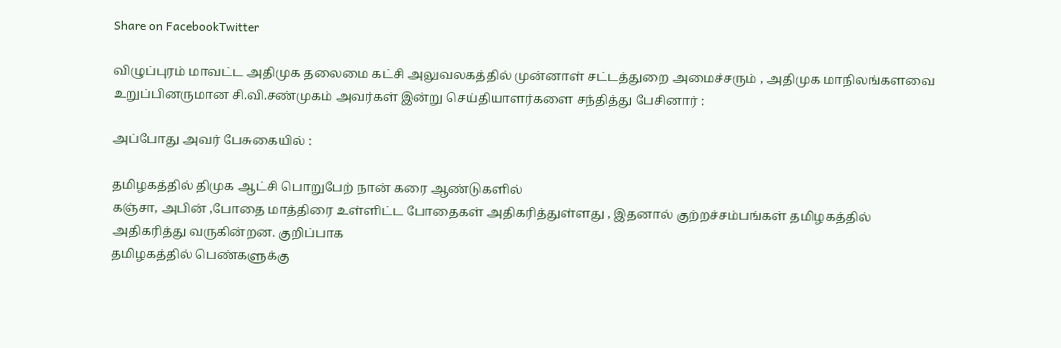Share on FacebookTwitter

விழுப்புரம் மாவட்ட அதிமுக தலைமை கட்சி அலுவலகத்தில் முன்னாள் சட்டத்துறை அமைச்சரும் , அதிமுக மாநிலங்களவை உறுப்பினருமான சி.வி.சண்முகம் அவர்கள் இன்று செய்தியாளர்களை சந்தித்து பேசினார் :

அப்போது அவர் பேசுகையில் :

தமிழகத்தில் திமுக ஆட்சி பொறுபேற் நான் கரை ஆண்டுகளில்
கஞ்சா, அபின் ,போதை மாத்திரை உள்ளிட்ட போதைகள் அதிகரித்துள்ளது , இதனால் குற்றச்சம்பங்கள் தமிழகத்தில் அதிகரித்து வருகின்றன. குறிப்பாக
தமிழகத்தில் பெண்களுக்கு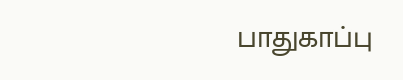பாதுகாப்பு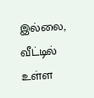இல்லை, வீட்டில் உள்ள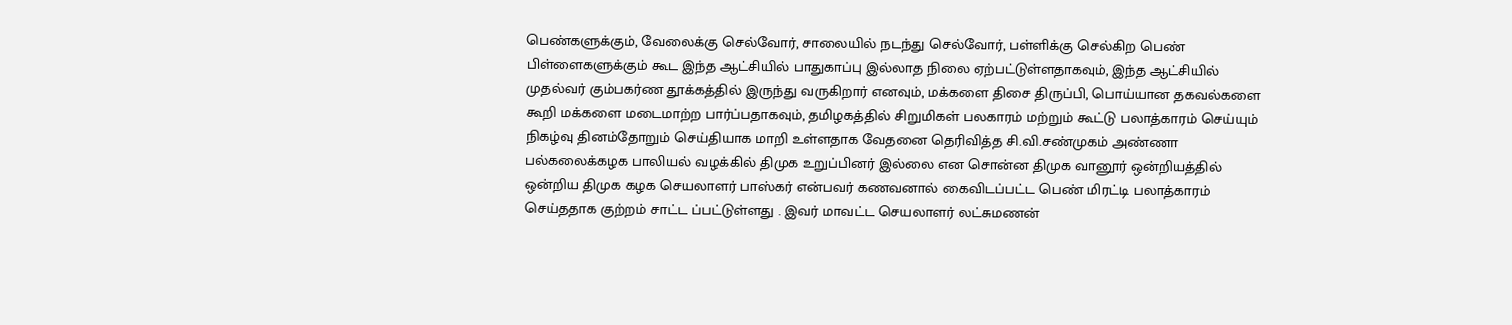பெண்களுக்கும், வேலைக்கு செல்வோர், சாலையில் நடந்து செல்வோர், பள்ளிக்கு செல்கிற பெண் பிள்ளைகளுக்கும் கூட இந்த ஆட்சியில் பாதுகாப்பு இல்லாத நிலை ஏற்பட்டுள்ளதாகவும், இந்த ஆட்சியில் முதல்வர் கும்பகர்ண தூக்கத்தில் இருந்து வருகிறார் எனவும், மக்களை திசை திருப்பி, பொய்யான தகவல்களை கூறி மக்களை மடைமாற்ற பார்ப்பதாகவும், தமிழகத்தில் சிறுமிகள் பலகாரம் மற்றும் கூட்டு பலாத்காரம் செய்யும் நிகழ்வு தினம்தோறும் செய்தியாக மாறி உள்ளதாக வேதனை தெரிவித்த சி.வி.சண்முகம் அண்ணா பல்கலைக்கழக பாலியல் வழக்கில் திமுக உறுப்பினர் இல்லை என சொன்ன திமுக வானூர் ஒன்றியத்தில் ஒன்றிய திமுக கழக செயலாளர் பாஸ்கர் என்பவர் கணவனால் கைவிடப்பட்ட பெண் மிரட்டி பலாத்காரம் செய்ததாக குற்றம் சாட்ட ப்பட்டுள்ளது . இவர் மாவட்ட செயலாளர் லட்சுமணன்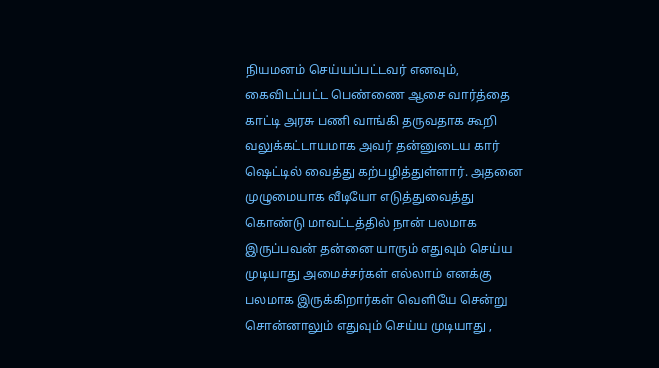நியமனம் செய்யப்பட்டவர் எனவும், கைவிடப்பட்ட பெண்ணை ஆசை வார்த்தை காட்டி அரசு பணி வாங்கி தருவதாக கூறி வலுக்கட்டாயமாக அவர் தன்னுடைய கார் ஷெட்டில் வைத்து கற்பழித்துள்ளார். அதனை முழுமையாக வீடியோ எடுத்துவைத்து கொண்டு மாவட்டத்தில் நான் பலமாக இருப்பவன் தன்னை யாரும் எதுவும் செய்ய முடியாது அமைச்சர்கள் எல்லாம் எனக்கு பலமாக இருக்கிறார்கள் வெளியே சென்று சொன்னாலும் எதுவும் செய்ய முடியாது ,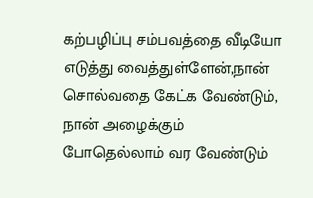கற்பழிப்பு சம்பவத்தை வீடியோ எடுத்து வைத்துள்ளேன்,நான் சொல்வதை கேட்க வேண்டும், நான் அழைக்கும் போதெல்லாம் வர வேண்டும்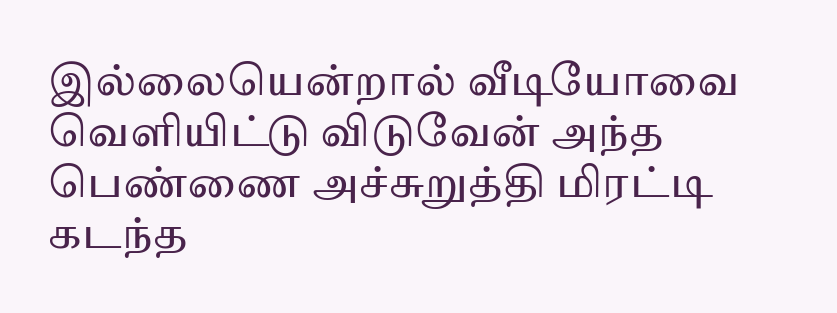இல்லையென்றால் வீடியோவை வெளியிட்டு விடுவேன் அந்த பெண்ணை அச்சுறுத்தி மிரட்டி கடந்த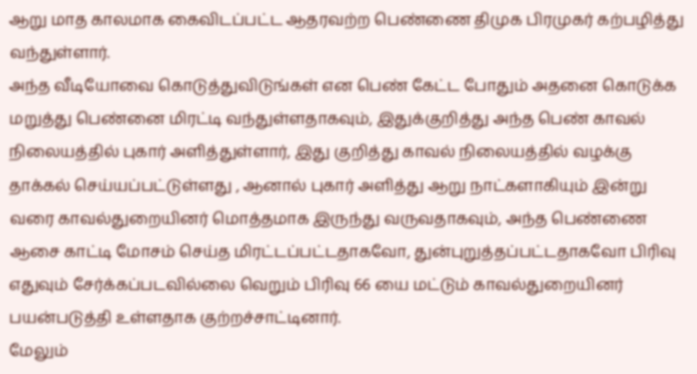ஆறு மாத காலமாக கைவிடப்பட்ட ஆதரவற்ற பெண்ணை திமுக பிரமுகர் கற்பழித்து வந்துள்ளார்.
அந்த வீடியோவை கொடுத்துவிடுங்கள் என பெண் கேட்ட போதும் அதனை கொடுக்க மறுத்து பெண்னை மிரட்டி வந்துள்ளதாகவும், இதுக்குறித்து அந்த பெண் காவல் நிலையத்தில் புகார் அளித்துள்ளார், இது குறித்து காவல் நிலையத்தில் வழக்கு தாக்கல் செய்யப்பட்டுள்ளது , ஆனால் புகார் அளித்து ஆறு நாட்களாகியும் இன்று வரை காவல்துறையினர் மொத்தமாக இருந்து வருவதாகவும், அந்த பெண்ணை ஆசை காட்டி மோசம் செய்த மிரட்டப்பட்டதாகவோ, துன்புறுத்தப்பட்டதாகவோ பிரிவு எதுவும் சேர்க்கப்படவில்லை வெறும் பிரிவு 66 யை மட்டும் காவல்துறையினர் பயன்படுத்தி உள்ளதாக குற்றச்சாட்டினார்.
மேலும்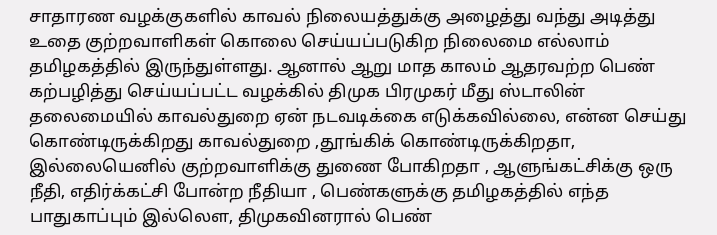சாதாரண வழக்குகளில் காவல் நிலையத்துக்கு அழைத்து வந்து அடித்து உதை குற்றவாளிகள் கொலை செய்யப்படுகிற நிலைமை எல்லாம் தமிழகத்தில் இருந்துள்ளது. ஆனால் ஆறு மாத காலம் ஆதரவற்ற பெண் கற்பழித்து செய்யப்பட்ட வழக்கில் திமுக பிரமுகர் மீது ஸ்டாலின் தலைமையில் காவல்துறை ஏன் நடவடிக்கை எடுக்கவில்லை, என்ன செய்து கொண்டிருக்கிறது காவல்துறை ,தூங்கிக் கொண்டிருக்கிறதா, இல்லையெனில் குற்றவாளிக்கு துணை போகிறதா , ஆளுங்கட்சிக்கு ஒரு நீதி, எதிர்க்கட்சி போன்ற நீதியா , பெண்களுக்கு தமிழகத்தில் எந்த பாதுகாப்பும் இல்லௌ, திமுகவினரால் பெண்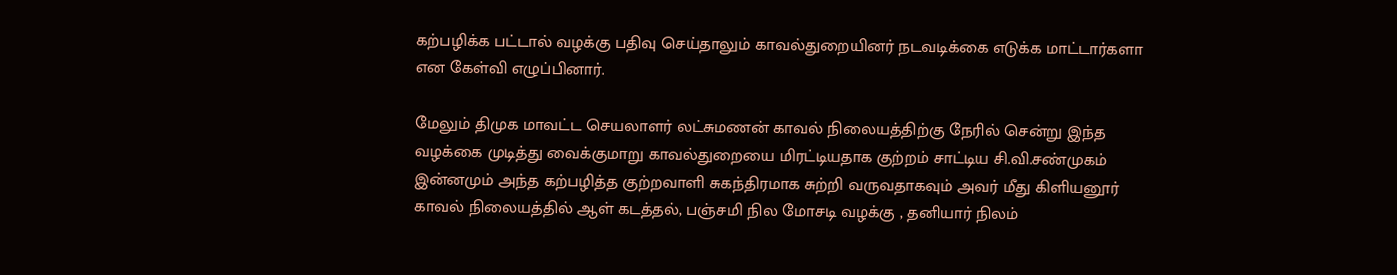கற்பழிக்க பட்டால் வழக்கு பதிவு செய்தாலும் காவல்துறையினர் நடவடிக்கை எடுக்க மாட்டார்களா என கேள்வி எழுப்பினார்.

மேலும் திமுக மாவட்ட செயலாளர் லட்சுமணன் காவல் நிலையத்திற்கு நேரில் சென்று இந்த வழக்கை முடித்து வைக்குமாறு காவல்துறையை மிரட்டியதாக குற்றம் சாட்டிய சி.வி.சண்முகம் இன்னமும் அந்த கற்பழித்த குற்றவாளி சுகந்திரமாக சுற்றி வருவதாகவும் அவர் மீது கிளியனூர் காவல் நிலையத்தில் ஆள் கடத்தல், பஞ்சமி நில மோசடி வழக்கு , தனியார் நிலம்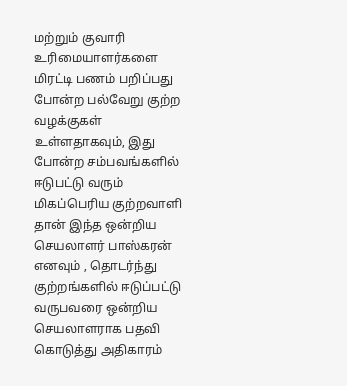மற்றும் குவாரி உரிமையாளர்களை மிரட்டி பணம் பறிப்பது போன்ற பல்வேறு குற்ற வழக்குகள் உள்ளதாகவும், இது போன்ற சம்பவங்களில் ஈடுபட்டு வரும் மிகப்பெரிய குற்றவாளி தான் இந்த ஒன்றிய செயலாளர் பாஸ்கரன் எனவும் , தொடர்ந்து குற்றங்களில் ஈடுப்பட்டு வருபவரை ஒன்றிய செயலாளராக பதவி கொடுத்து அதிகாரம்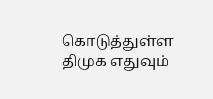கொடுத்துள்ள திமுக எதுவும்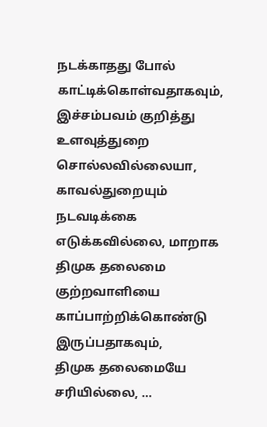நடக்காதது போல் காட்டிக்கொள்வதாகவும், இச்சம்பவம் குறித்து உளவுத்துறை சொல்லவில்லையா, காவல்துறையும் நடவடிக்கை எடுக்கவில்லை, மாறாக
திமுக தலைமை குற்றவாளியை காப்பாற்றிக்கொண்டு இருப்பதாகவும்,
திமுக தலைமையே சரியில்லை, …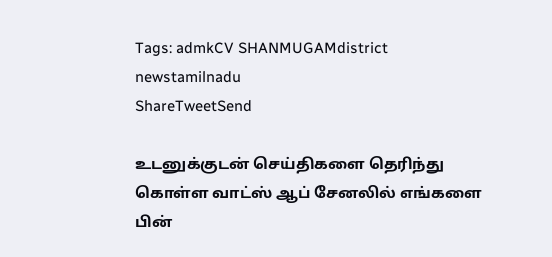Tags: admkCV SHANMUGAMdistrict newstamilnadu
ShareTweetSend

உடனுக்குடன் செய்திகளை தெரிந்து கொள்ள வாட்ஸ் ஆப் சேனலில் எங்களை பின்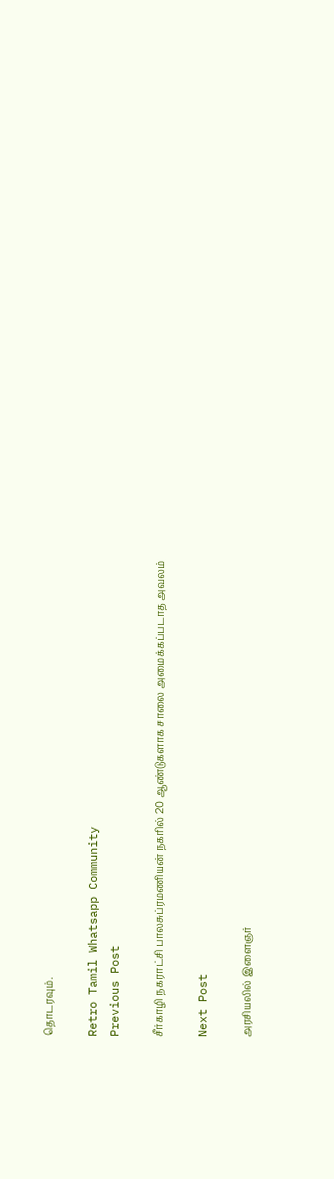தொடரவும்.

Retro Tamil Whatsapp Community
Previous Post

சீர்காழி நகராட்சி பாலசுப்ரமணியன் நகரில் 20 ஆண்டுகளாக சாலை அமைக்கப்படாத அவலம்

Next Post

அரசியலில் இளைஞர்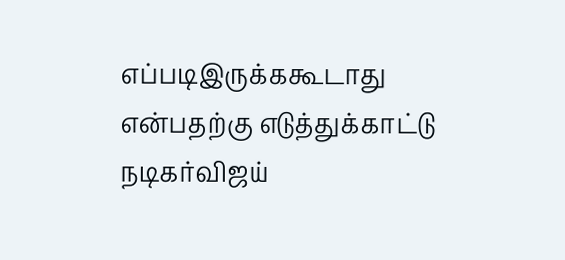எப்படிஇருக்ககூடாது என்பதற்கு எடுத்துக்காட்டு நடிகர்விஜய்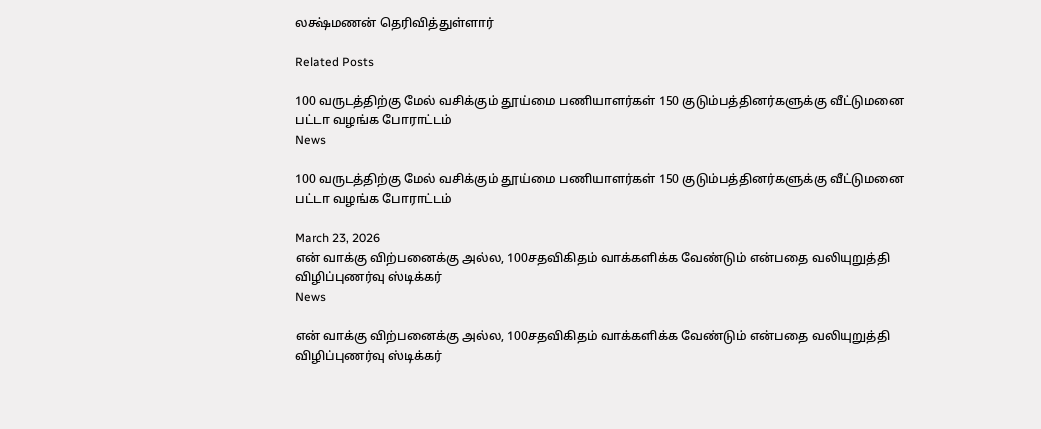லக்ஷ்மணன் தெரிவித்துள்ளார்

Related Posts

100 வருடத்திற்கு மேல் வசிக்கும் தூய்மை பணியாளர்கள் 150 குடும்பத்தினர்களுக்கு வீட்டுமனை பட்டா வழங்க போராட்டம்
News

100 வருடத்திற்கு மேல் வசிக்கும் தூய்மை பணியாளர்கள் 150 குடும்பத்தினர்களுக்கு வீட்டுமனை பட்டா வழங்க போராட்டம்

March 23, 2026
என் வாக்கு விற்பனைக்கு அல்ல, 100சதவிகிதம் வாக்களிக்க வேண்டும் என்பதை வலியுறுத்தி விழிப்புணர்வு ஸ்டிக்கர்
News

என் வாக்கு விற்பனைக்கு அல்ல, 100சதவிகிதம் வாக்களிக்க வேண்டும் என்பதை வலியுறுத்தி விழிப்புணர்வு ஸ்டிக்கர்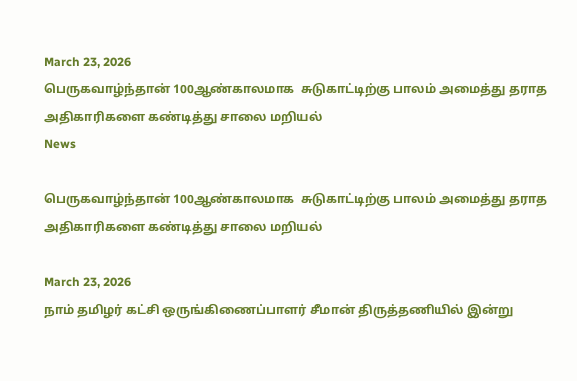March 23, 2026
பெருகவாழ்ந்தான் 100ஆண்காலமாக  சுடுகாட்டிற்கு பாலம் அமைத்து தராத அதிகாரிகளை கண்டித்து சாலை மறியல்
News

பெருகவாழ்ந்தான் 100ஆண்காலமாக  சுடுகாட்டிற்கு பாலம் அமைத்து தராத அதிகாரிகளை கண்டித்து சாலை மறியல்

March 23, 2026
நாம் தமிழர் கட்சி ஒருங்கிணைப்பாளர் சீமான் திருத்தணியில் இன்று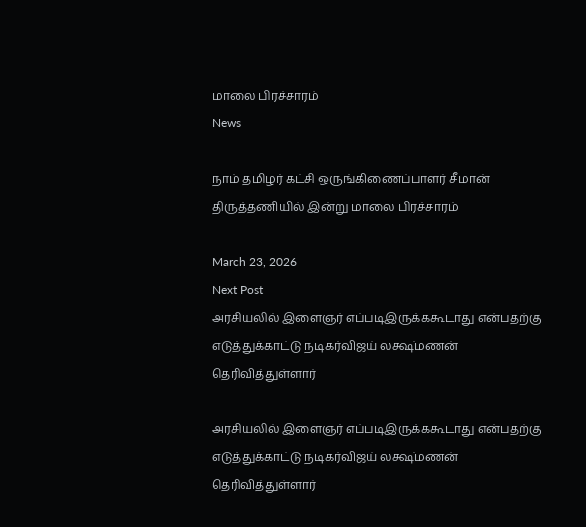மாலை பிரச்சாரம்
News

நாம் தமிழர் கட்சி ஒருங்கிணைப்பாளர் சீமான் திருத்தணியில் இன்று மாலை பிரச்சாரம்

March 23, 2026
Next Post
அரசியலில் இளைஞர் எப்படிஇருக்ககூடாது என்பதற்கு எடுத்துக்காட்டு நடிகர்விஜய் லக்ஷ்மணன் தெரிவித்துள்ளார்

அரசியலில் இளைஞர் எப்படிஇருக்ககூடாது என்பதற்கு எடுத்துக்காட்டு நடிகர்விஜய் லக்ஷ்மணன் தெரிவித்துள்ளார்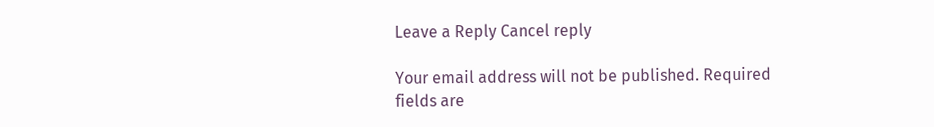Leave a Reply Cancel reply

Your email address will not be published. Required fields are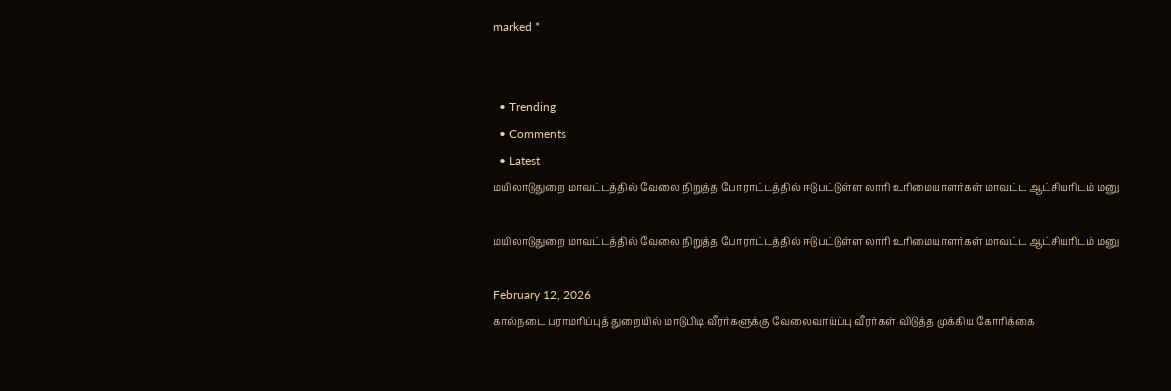marked *


  • Trending
  • Comments
  • Latest
மயிலாடுதுறை மாவட்டத்தில் வேலை நிறுத்த போராட்டத்தில் ஈடுபட்டுள்ள லாரி உரிமையாளர்கள் மாவட்ட ஆட்சியரிடம் மனு

மயிலாடுதுறை மாவட்டத்தில் வேலை நிறுத்த போராட்டத்தில் ஈடுபட்டுள்ள லாரி உரிமையாளர்கள் மாவட்ட ஆட்சியரிடம் மனு

February 12, 2026
கால்நடை பராமரிப்புத் துறையில் மாடுபிடி வீரர்களுக்கு வேலைவாய்ப்பு வீரர்கள் விடுத்த முக்கிய கோரிக்கை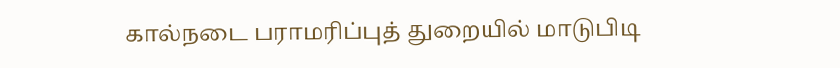கால்நடை பராமரிப்புத் துறையில் மாடுபிடி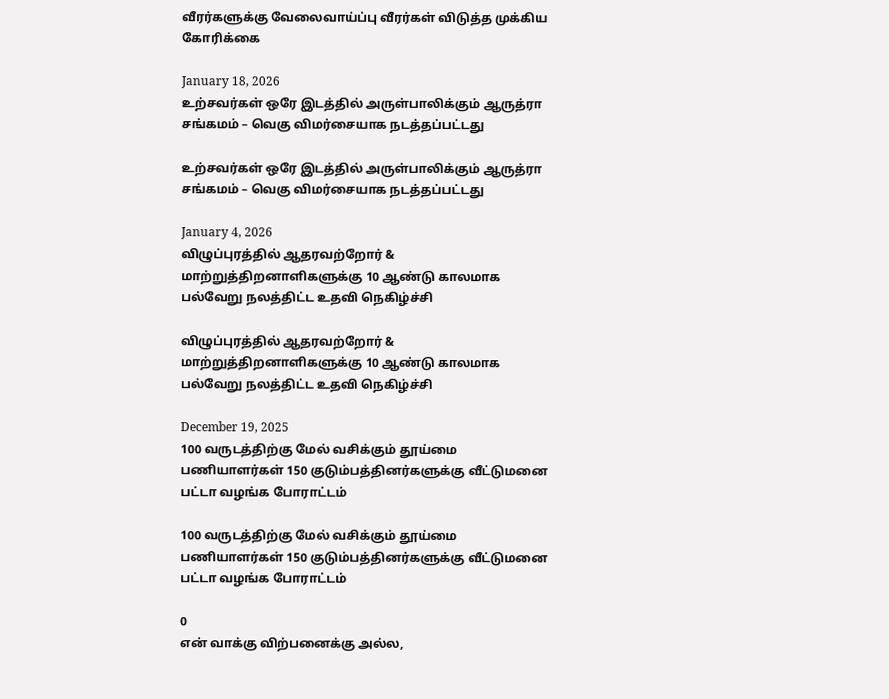வீரர்களுக்கு வேலைவாய்ப்பு வீரர்கள் விடுத்த முக்கிய கோரிக்கை

January 18, 2026
உற்சவர்கள் ஒரே இடத்தில் அருள்பாலிக்கும் ஆருத்ரா சங்கமம் – வெகு விமர்சையாக நடத்தப்பட்டது

உற்சவர்கள் ஒரே இடத்தில் அருள்பாலிக்கும் ஆருத்ரா சங்கமம் – வெகு விமர்சையாக நடத்தப்பட்டது

January 4, 2026
விழுப்புரத்தில் ஆதரவற்றோர் & மாற்றுத்திறனாளிகளுக்கு 10 ஆண்டு காலமாக பல்வேறு நலத்திட்ட உதவி நெகிழ்ச்சி

விழுப்புரத்தில் ஆதரவற்றோர் & மாற்றுத்திறனாளிகளுக்கு 10 ஆண்டு காலமாக பல்வேறு நலத்திட்ட உதவி நெகிழ்ச்சி

December 19, 2025
100 வருடத்திற்கு மேல் வசிக்கும் தூய்மை பணியாளர்கள் 150 குடும்பத்தினர்களுக்கு வீட்டுமனை பட்டா வழங்க போராட்டம்

100 வருடத்திற்கு மேல் வசிக்கும் தூய்மை பணியாளர்கள் 150 குடும்பத்தினர்களுக்கு வீட்டுமனை பட்டா வழங்க போராட்டம்

0
என் வாக்கு விற்பனைக்கு அல்ல,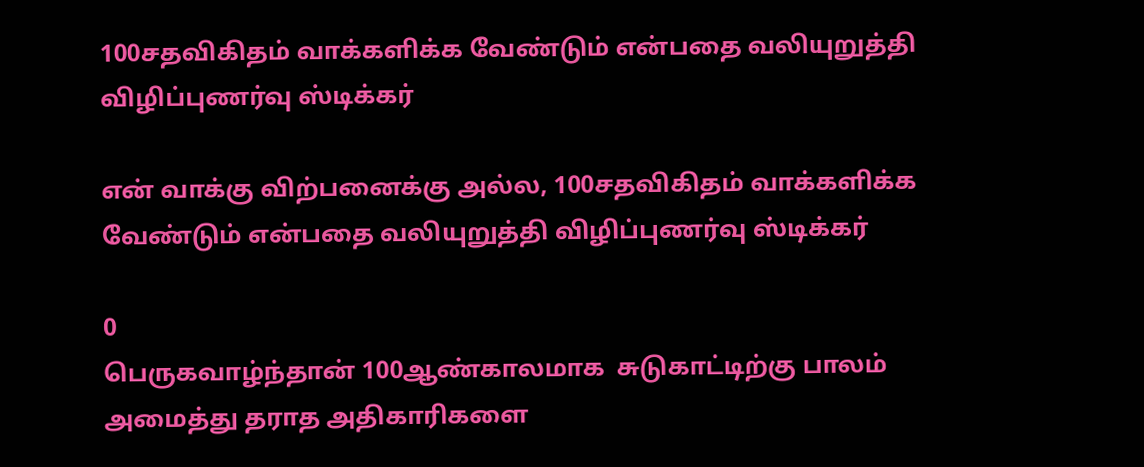100சதவிகிதம் வாக்களிக்க வேண்டும் என்பதை வலியுறுத்தி விழிப்புணர்வு ஸ்டிக்கர்

என் வாக்கு விற்பனைக்கு அல்ல, 100சதவிகிதம் வாக்களிக்க வேண்டும் என்பதை வலியுறுத்தி விழிப்புணர்வு ஸ்டிக்கர்

0
பெருகவாழ்ந்தான் 100ஆண்காலமாக  சுடுகாட்டிற்கு பாலம் அமைத்து தராத அதிகாரிகளை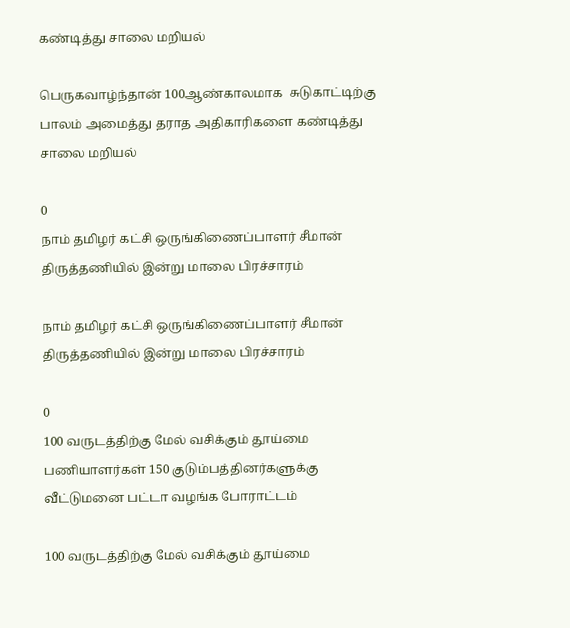கண்டித்து சாலை மறியல்

பெருகவாழ்ந்தான் 100ஆண்காலமாக  சுடுகாட்டிற்கு பாலம் அமைத்து தராத அதிகாரிகளை கண்டித்து சாலை மறியல்

0
நாம் தமிழர் கட்சி ஒருங்கிணைப்பாளர் சீமான் திருத்தணியில் இன்று மாலை பிரச்சாரம்

நாம் தமிழர் கட்சி ஒருங்கிணைப்பாளர் சீமான் திருத்தணியில் இன்று மாலை பிரச்சாரம்

0
100 வருடத்திற்கு மேல் வசிக்கும் தூய்மை பணியாளர்கள் 150 குடும்பத்தினர்களுக்கு வீட்டுமனை பட்டா வழங்க போராட்டம்

100 வருடத்திற்கு மேல் வசிக்கும் தூய்மை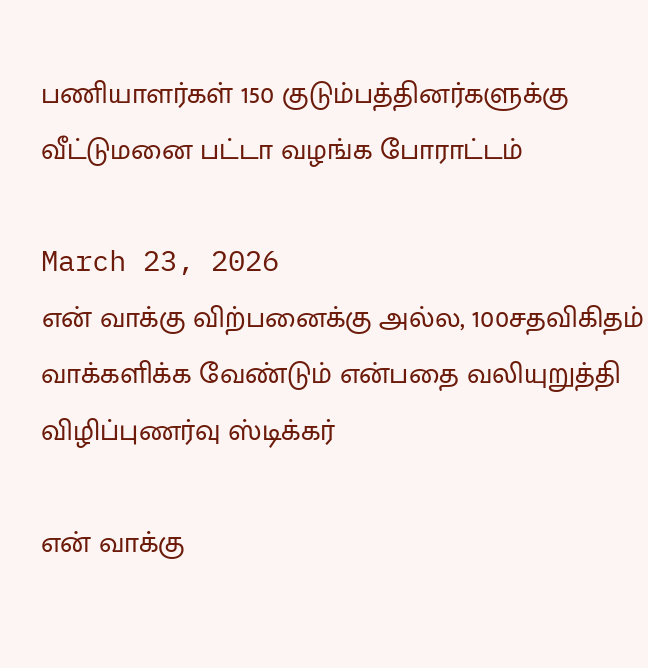பணியாளர்கள் 150 குடும்பத்தினர்களுக்கு வீட்டுமனை பட்டா வழங்க போராட்டம்

March 23, 2026
என் வாக்கு விற்பனைக்கு அல்ல, 100சதவிகிதம் வாக்களிக்க வேண்டும் என்பதை வலியுறுத்தி விழிப்புணர்வு ஸ்டிக்கர்

என் வாக்கு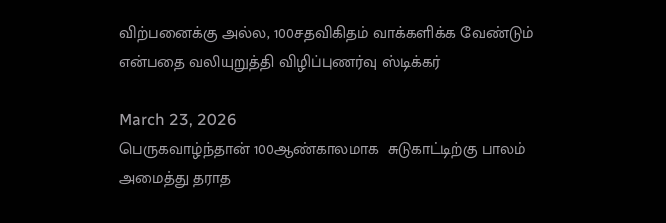விற்பனைக்கு அல்ல, 100சதவிகிதம் வாக்களிக்க வேண்டும் என்பதை வலியுறுத்தி விழிப்புணர்வு ஸ்டிக்கர்

March 23, 2026
பெருகவாழ்ந்தான் 100ஆண்காலமாக  சுடுகாட்டிற்கு பாலம் அமைத்து தராத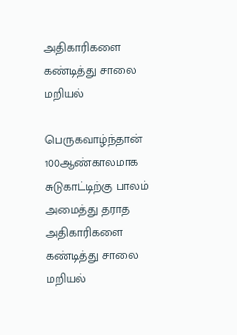அதிகாரிகளை கண்டித்து சாலை மறியல்

பெருகவாழ்ந்தான் 100ஆண்காலமாக  சுடுகாட்டிற்கு பாலம் அமைத்து தராத அதிகாரிகளை கண்டித்து சாலை மறியல்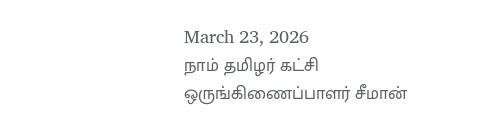March 23, 2026
நாம் தமிழர் கட்சி ஒருங்கிணைப்பாளர் சீமான்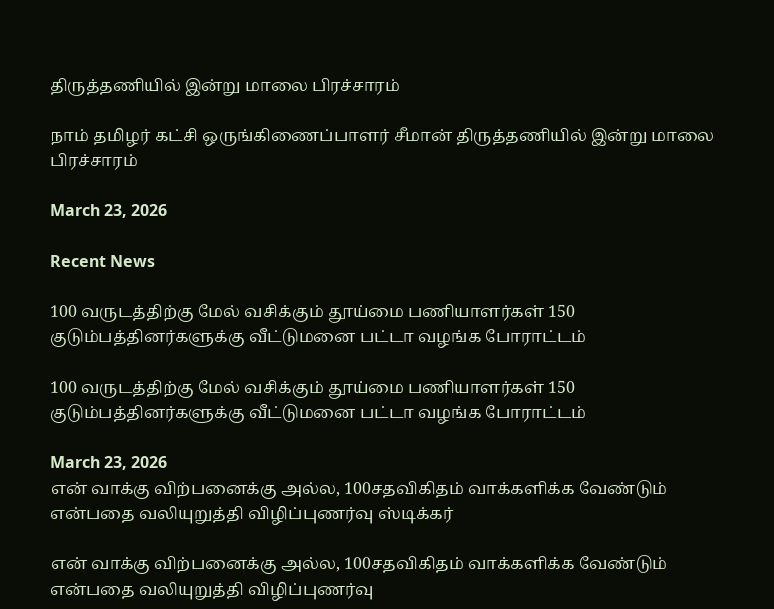திருத்தணியில் இன்று மாலை பிரச்சாரம்

நாம் தமிழர் கட்சி ஒருங்கிணைப்பாளர் சீமான் திருத்தணியில் இன்று மாலை பிரச்சாரம்

March 23, 2026

Recent News

100 வருடத்திற்கு மேல் வசிக்கும் தூய்மை பணியாளர்கள் 150 குடும்பத்தினர்களுக்கு வீட்டுமனை பட்டா வழங்க போராட்டம்

100 வருடத்திற்கு மேல் வசிக்கும் தூய்மை பணியாளர்கள் 150 குடும்பத்தினர்களுக்கு வீட்டுமனை பட்டா வழங்க போராட்டம்

March 23, 2026
என் வாக்கு விற்பனைக்கு அல்ல, 100சதவிகிதம் வாக்களிக்க வேண்டும் என்பதை வலியுறுத்தி விழிப்புணர்வு ஸ்டிக்கர்

என் வாக்கு விற்பனைக்கு அல்ல, 100சதவிகிதம் வாக்களிக்க வேண்டும் என்பதை வலியுறுத்தி விழிப்புணர்வு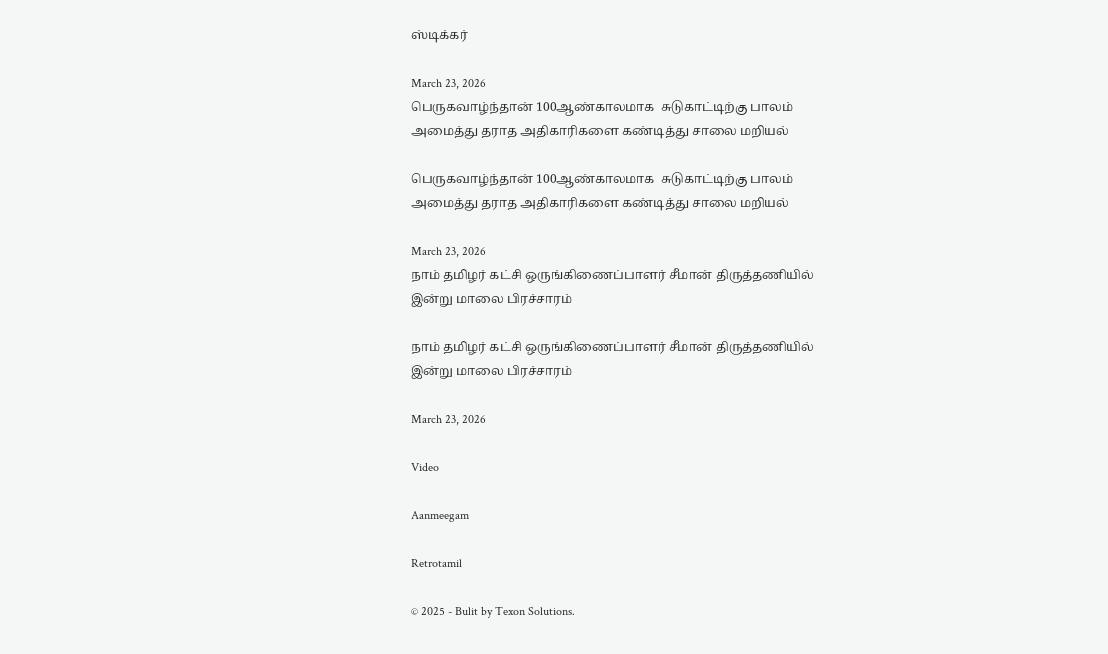ஸ்டிக்கர்

March 23, 2026
பெருகவாழ்ந்தான் 100ஆண்காலமாக  சுடுகாட்டிற்கு பாலம் அமைத்து தராத அதிகாரிகளை கண்டித்து சாலை மறியல்

பெருகவாழ்ந்தான் 100ஆண்காலமாக  சுடுகாட்டிற்கு பாலம் அமைத்து தராத அதிகாரிகளை கண்டித்து சாலை மறியல்

March 23, 2026
நாம் தமிழர் கட்சி ஒருங்கிணைப்பாளர் சீமான் திருத்தணியில் இன்று மாலை பிரச்சாரம்

நாம் தமிழர் கட்சி ஒருங்கிணைப்பாளர் சீமான் திருத்தணியில் இன்று மாலை பிரச்சாரம்

March 23, 2026

Video

Aanmeegam

Retrotamil

© 2025 - Bulit by Texon Solutions.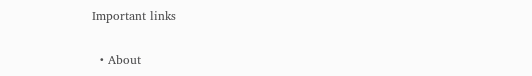Important links

  • About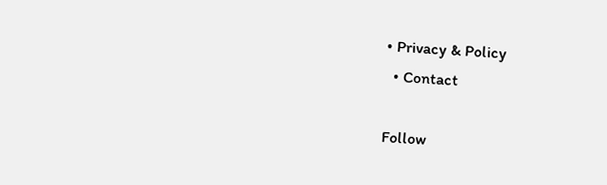• Privacy & Policy
  • Contact

Follow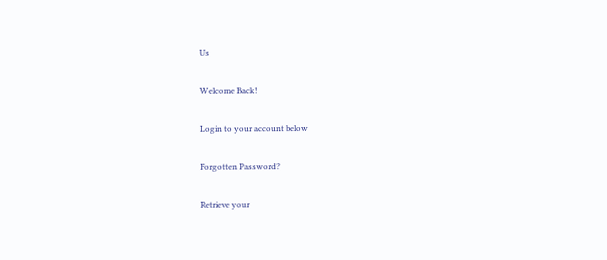Us

Welcome Back!

Login to your account below

Forgotten Password?

Retrieve your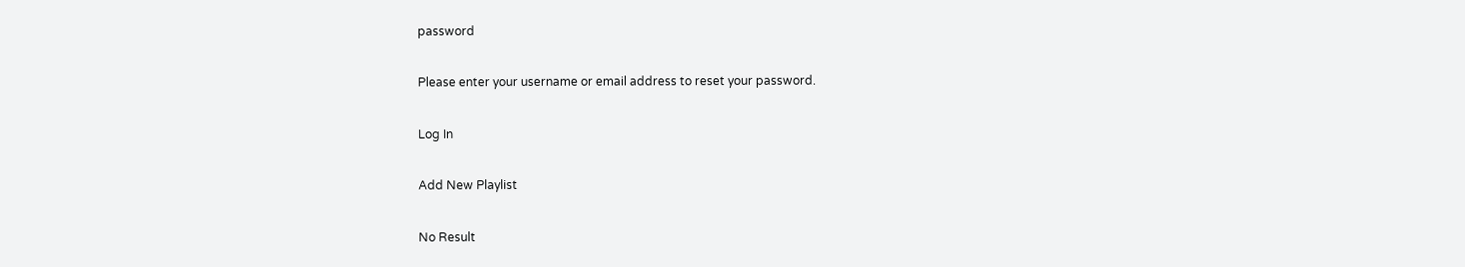password

Please enter your username or email address to reset your password.

Log In

Add New Playlist

No Result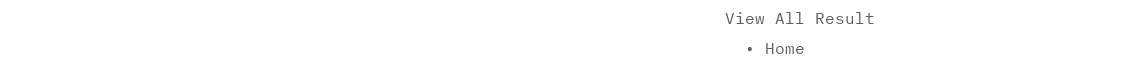View All Result
  • Home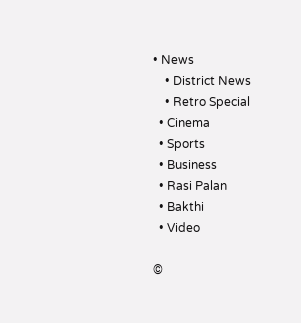• News
    • District News
    • Retro Special
  • Cinema
  • Sports
  • Business
  • Rasi Palan
  • Bakthi
  • Video

©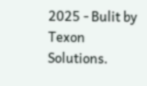2025 - Bulit by Texon Solutions.